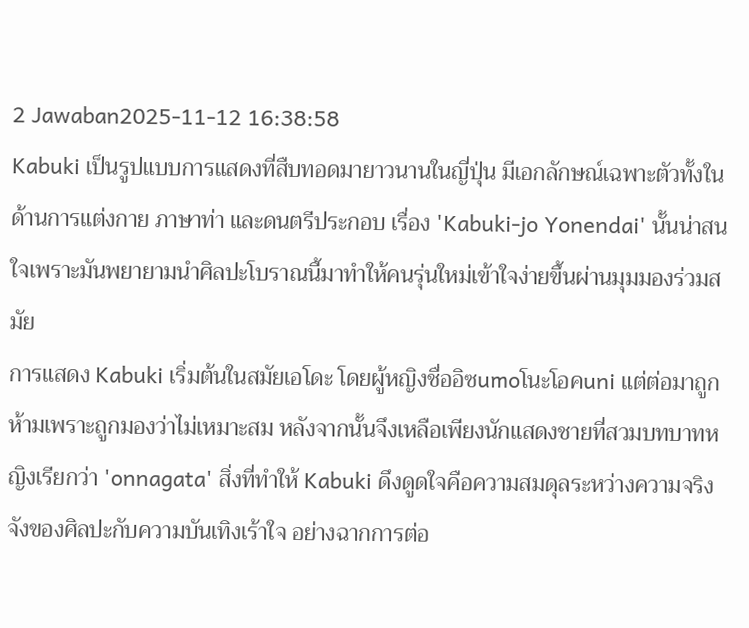2 Jawaban2025-11-12 16:38:58
Kabuki เป็นรูปแบบการแสดงที่สืบทอดมายาวนานในญี่ปุ่น มีเอกลักษณ์เฉพาะตัวทั้งในด้านการแต่งกาย ภาษาท่า และดนตรีประกอบ เรื่อง 'Kabuki-jo Yonendai' นั้นน่าสนใจเพราะมันพยายามนำศิลปะโบราณนี้มาทำให้คนรุ่นใหม่เข้าใจง่ายขึ้นผ่านมุมมองร่วมสมัย
การแสดง Kabuki เริ่มต้นในสมัยเอโดะ โดยผู้หญิงชื่ออิซumoโนะโอคuni แต่ต่อมาถูกห้ามเพราะถูกมองว่าไม่เหมาะสม หลังจากนั้นจึงเหลือเพียงนักแสดงชายที่สวมบทบาทหญิงเรียกว่า 'onnagata' สิ่งที่ทำให้ Kabuki ดึงดูดใจคือความสมดุลระหว่างความจริงจังของศิลปะกับความบันเทิงเร้าใจ อย่างฉากการต่อ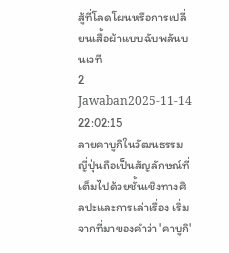สู้ที่โลดโผนหรือการเปลี่ยนเสื้อผ้าแบบฉับพลันบนเวที
2 Jawaban2025-11-14 22:02:15
ลายคาบูกิในวัฒนธรรมญี่ปุ่นถือเป็นสัญลักษณ์ที่เต็มไปด้วยชั้นเชิงทางศิลปะและการเล่าเรื่อง เริ่มจากที่มาของคำว่า 'คาบูกิ'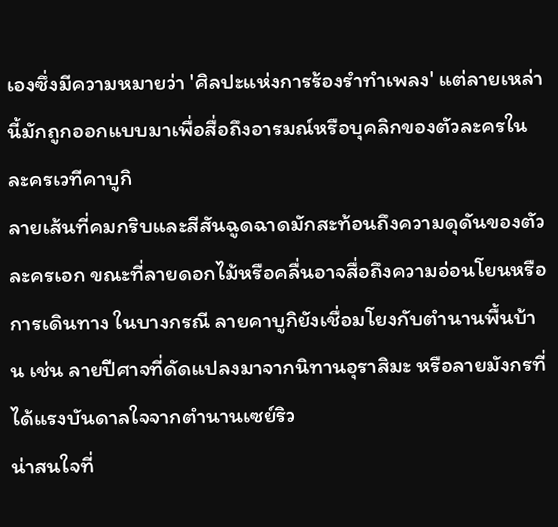เองซึ่งมีความหมายว่า 'ศิลปะแห่งการร้องรำทำเพลง' แต่ลายเหล่านี้มักถูกออกแบบมาเพื่อสื่อถึงอารมณ์หรือบุคลิกของตัวละครในละครเวทีคาบูกิ
ลายเส้นที่คมกริบและสีสันฉูดฉาดมักสะท้อนถึงความดุดันของตัวละครเอก ขณะที่ลายดอกไม้หรือคลื่นอาจสื่อถึงความอ่อนโยนหรือการเดินทาง ในบางกรณี ลายคาบูกิยังเชื่อมโยงกับตำนานพื้นบ้าน เช่น ลายปีศาจที่ดัดแปลงมาจากนิทานอุราสิมะ หรือลายมังกรที่ได้แรงบันดาลใจจากตำนานเซย์ริว
น่าสนใจที่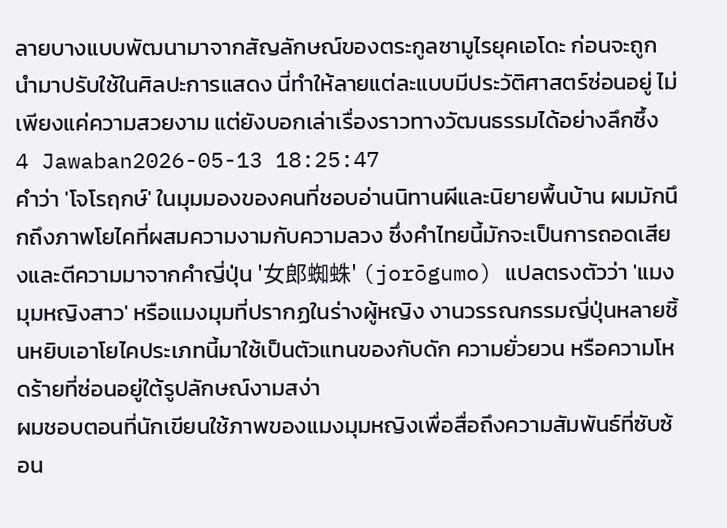ลายบางแบบพัฒนามาจากสัญลักษณ์ของตระกูลซามูไรยุคเอโดะ ก่อนจะถูกนำมาปรับใช้ในศิลปะการแสดง นี่ทำให้ลายแต่ละแบบมีประวัติศาสตร์ซ่อนอยู่ ไม่เพียงแค่ความสวยงาม แต่ยังบอกเล่าเรื่องราวทางวัฒนธรรมได้อย่างลึกซึ้ง
4 Jawaban2026-05-13 18:25:47
คำว่า 'โจโรฤกษ์' ในมุมมองของคนที่ชอบอ่านนิทานผีและนิยายพื้นบ้าน ผมมักนึกถึงภาพโยไคที่ผสมความงามกับความลวง ซึ่งคำไทยนี้มักจะเป็นการถอดเสียงและตีความมาจากคำญี่ปุ่น '女郎蜘蛛' (jorōgumo) แปลตรงตัวว่า 'แมงมุมหญิงสาว' หรือแมงมุมที่ปรากฏในร่างผู้หญิง งานวรรณกรรมญี่ปุ่นหลายชิ้นหยิบเอาโยไคประเภทนี้มาใช้เป็นตัวแทนของกับดัก ความยั่วยวน หรือความโหดร้ายที่ซ่อนอยู่ใต้รูปลักษณ์งามสง่า
ผมชอบตอนที่นักเขียนใช้ภาพของแมงมุมหญิงเพื่อสื่อถึงความสัมพันธ์ที่ซับซ้อน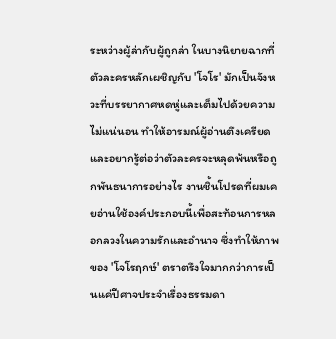ระหว่างผู้ล่ากับผู้ถูกล่า ในบางนิยายฉากที่ตัวละครหลักเผชิญกับ 'โจโร' มักเป็นจังหวะที่บรรยากาศหดหู่และเต็มไปด้วยความไม่แน่นอน ทำให้อารมณ์ผู้อ่านตึงเครียดและอยากรู้ต่อว่าตัวละครจะหลุดพ้นหรือถูกพันธนาการอย่างไร งานชิ้นโปรดที่ผมเคยอ่านใช้องค์ประกอบนี้เพื่อสะท้อนการหลอกลวงในความรักและอำนาจ ซึ่งทำให้ภาพของ 'โจโรฤกษ์' ตราตรึงใจมากกว่าการเป็นแค่ปีศาจประจำเรื่องธรรมดา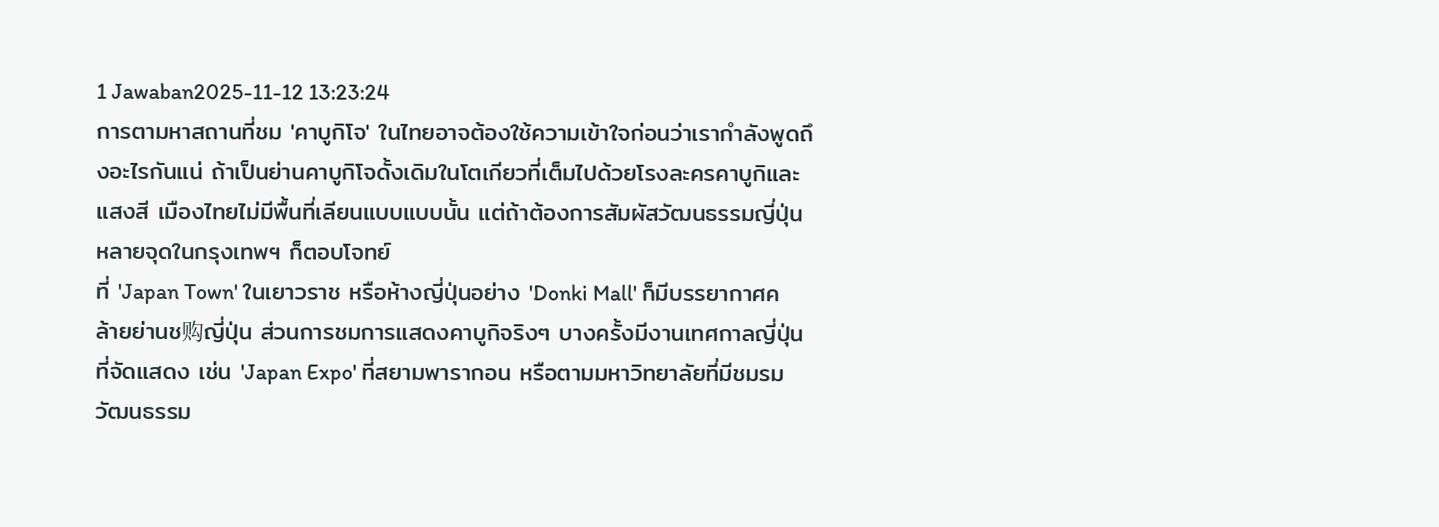1 Jawaban2025-11-12 13:23:24
การตามหาสถานที่ชม 'คาบูกิโจ' ในไทยอาจต้องใช้ความเข้าใจก่อนว่าเรากำลังพูดถึงอะไรกันแน่ ถ้าเป็นย่านคาบูกิโจดั้งเดิมในโตเกียวที่เต็มไปด้วยโรงละครคาบูกิและแสงสี เมืองไทยไม่มีพื้นที่เลียนแบบแบบนั้น แต่ถ้าต้องการสัมผัสวัฒนธรรมญี่ปุ่น หลายจุดในกรุงเทพฯ ก็ตอบโจทย์
ที่ 'Japan Town' ในเยาวราช หรือห้างญี่ปุ่นอย่าง 'Donki Mall' ก็มีบรรยากาศคล้ายย่านช购ญี่ปุ่น ส่วนการชมการแสดงคาบูกิจริงๆ บางครั้งมีงานเทศกาลญี่ปุ่นที่จัดแสดง เช่น 'Japan Expo' ที่สยามพารากอน หรือตามมหาวิทยาลัยที่มีชมรมวัฒนธรรม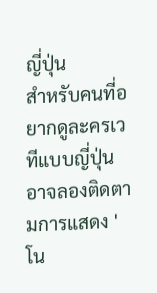ญี่ปุ่น
สำหรับคนที่อยากดูละครเวทีแบบญี่ปุ่น อาจลองติดตามการแสดง 'โน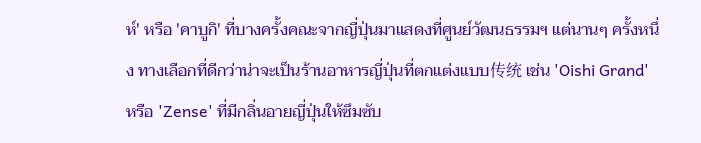ห์' หรือ 'คาบูกิ' ที่บางครั้งคณะจากญี่ปุ่นมาแสดงที่ศูนย์วัฒนธรรมฯ แต่นานๆ ครั้งหนึ่ง ทางเลือกที่ดีกว่าน่าจะเป็นร้านอาหารญี่ปุ่นที่ตกแต่งแบบ传统 เช่น 'Oishi Grand' หรือ 'Zense' ที่มีกลิ่นอายญี่ปุ่นให้ซึมซับ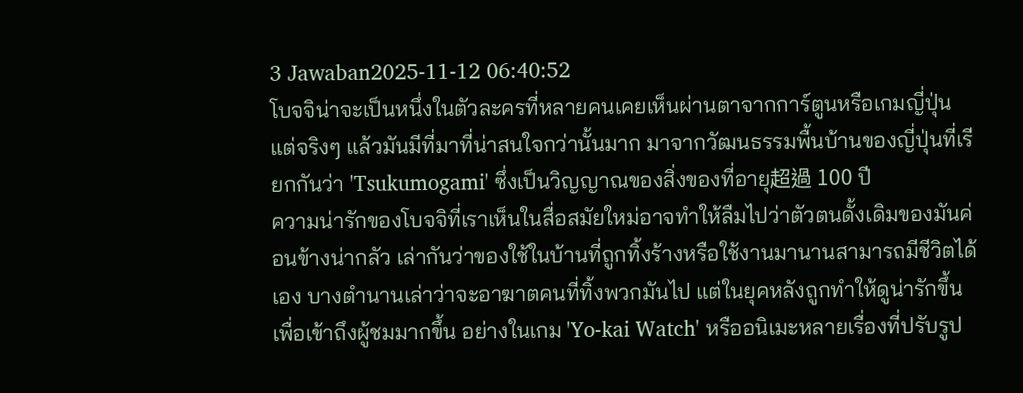3 Jawaban2025-11-12 06:40:52
โบจจิน่าจะเป็นหนึ่งในตัวละครที่หลายคนเคยเห็นผ่านตาจากการ์ตูนหรือเกมญี่ปุ่น แต่จริงๆ แล้วมันมีที่มาที่น่าสนใจกว่านั้นมาก มาจากวัฒนธรรมพื้นบ้านของญี่ปุ่นที่เรียกกันว่า 'Tsukumogami' ซึ่งเป็นวิญญาณของสิ่งของที่อายุ超過 100 ปี
ความน่ารักของโบจจิที่เราเห็นในสื่อสมัยใหม่อาจทำให้ลืมไปว่าตัวตนดั้งเดิมของมันค่อนข้างน่ากลัว เล่ากันว่าของใช้ในบ้านที่ถูกทิ้งร้างหรือใช้งานมานานสามารถมีชีวิตได้เอง บางตำนานเล่าว่าจะอาฆาตคนที่ทิ้งพวกมันไป แต่ในยุคหลังถูกทำให้ดูน่ารักขึ้นเพื่อเข้าถึงผู้ชมมากขึ้น อย่างในเกม 'Yo-kai Watch' หรืออนิเมะหลายเรื่องที่ปรับรูป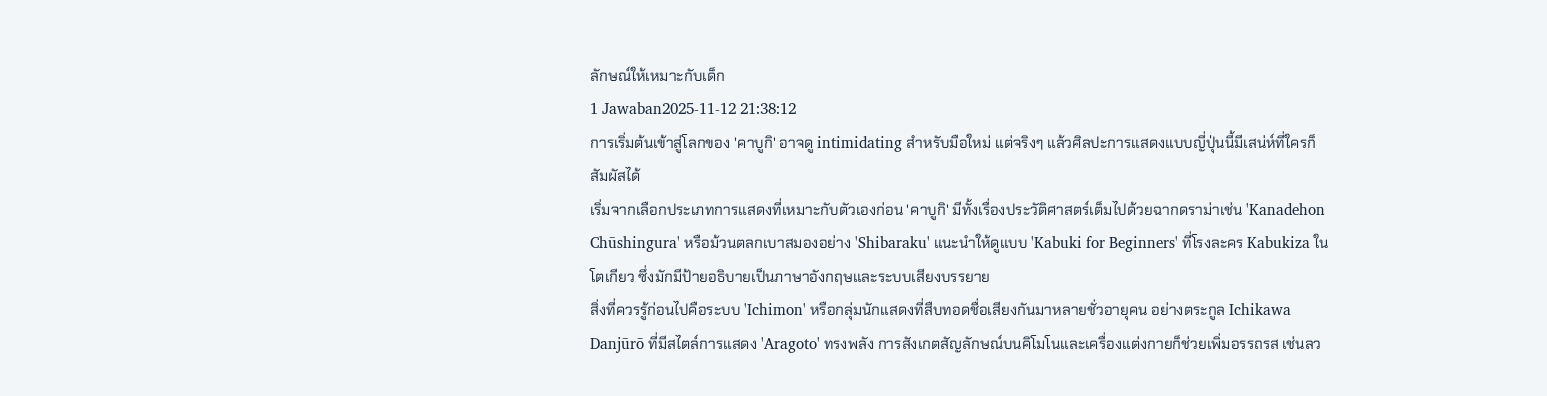ลักษณ์ให้เหมาะกับเด็ก
1 Jawaban2025-11-12 21:38:12
การเริ่มต้นเข้าสู่โลกของ 'คาบูกิ' อาจดู intimidating สำหรับมือใหม่ แต่จริงๆ แล้วศิลปะการแสดงแบบญี่ปุ่นนี้มีเสน่ห์ที่ใครก็สัมผัสได้
เริ่มจากเลือกประเภทการแสดงที่เหมาะกับตัวเองก่อน 'คาบูกิ' มีทั้งเรื่องประวัติศาสตร์เต็มไปด้วยฉากดราม่าเช่น 'Kanadehon Chūshingura' หรือม้วนตลกเบาสมองอย่าง 'Shibaraku' แนะนำให้ดูแบบ 'Kabuki for Beginners' ที่โรงละคร Kabukiza ในโตเกียว ซึ่งมักมีป้ายอธิบายเป็นภาษาอังกฤษและระบบเสียงบรรยาย
สิ่งที่ควรรู้ก่อนไปคือระบบ 'Ichimon' หรือกลุ่มนักแสดงที่สืบทอดชื่อเสียงกันมาหลายชั่วอายุคน อย่างตระกูล Ichikawa Danjūrō ที่มีสไตล์การแสดง 'Aragoto' ทรงพลัง การสังเกตสัญลักษณ์บนคิโมโนและเครื่องแต่งกายก็ช่วยเพิ่มอรรถรส เช่นลว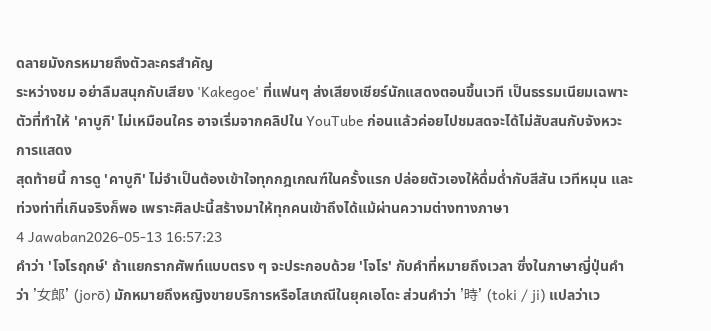ดลายมังกรหมายถึงตัวละครสำคัญ
ระหว่างชม อย่าลืมสนุกกับเสียง 'Kakegoe' ที่แฟนๆ ส่งเสียงเชียร์นักแสดงตอนขึ้นเวที เป็นธรรมเนียมเฉพาะตัวที่ทำให้ 'คาบูกิ' ไม่เหมือนใคร อาจเริ่มจากคลิปใน YouTube ก่อนแล้วค่อยไปชมสดจะได้ไม่สับสนกับจังหวะการแสดง
สุดท้ายนี้ การดู 'คาบูกิ' ไม่จำเป็นต้องเข้าใจทุกกฎเกณฑ์ในครั้งแรก ปล่อยตัวเองให้ดื่มด่ำกับสีสัน เวทีหมุน และท่วงท่าที่เกินจริงก็พอ เพราะศิลปะนี้สร้างมาให้ทุกคนเข้าถึงได้แม้ผ่านความต่างทางภาษา
4 Jawaban2026-05-13 16:57:23
คำว่า 'โจโรฤกษ์' ถ้าแยกรากศัพท์แบบตรง ๆ จะประกอบด้วย 'โจโร' กับคำที่หมายถึงเวลา ซึ่งในภาษาญี่ปุ่นคำว่า '女郎' (jorō) มักหมายถึงหญิงขายบริการหรือโสเภณีในยุคเอโดะ ส่วนคำว่า '時' (toki / ji) แปลว่าเว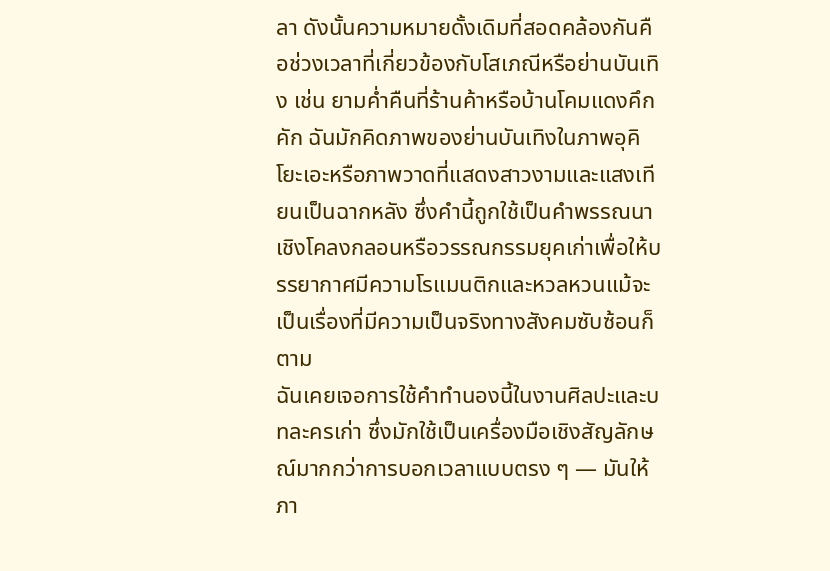ลา ดังนั้นความหมายดั้งเดิมที่สอดคล้องกันคือช่วงเวลาที่เกี่ยวข้องกับโสเภณีหรือย่านบันเทิง เช่น ยามค่ำคืนที่ร้านค้าหรือบ้านโคมแดงคึกคัก ฉันมักคิดภาพของย่านบันเทิงในภาพอุคิโยะเอะหรือภาพวาดที่แสดงสาวงามและแสงเทียนเป็นฉากหลัง ซึ่งคำนี้ถูกใช้เป็นคำพรรณนาเชิงโคลงกลอนหรือวรรณกรรมยุคเก่าเพื่อให้บรรยากาศมีความโรแมนติกและหวลหวนแม้จะเป็นเรื่องที่มีความเป็นจริงทางสังคมซับซ้อนก็ตาม
ฉันเคยเจอการใช้คำทำนองนี้ในงานศิลปะและบทละครเก่า ซึ่งมักใช้เป็นเครื่องมือเชิงสัญลักษณ์มากกว่าการบอกเวลาแบบตรง ๆ — มันให้ภา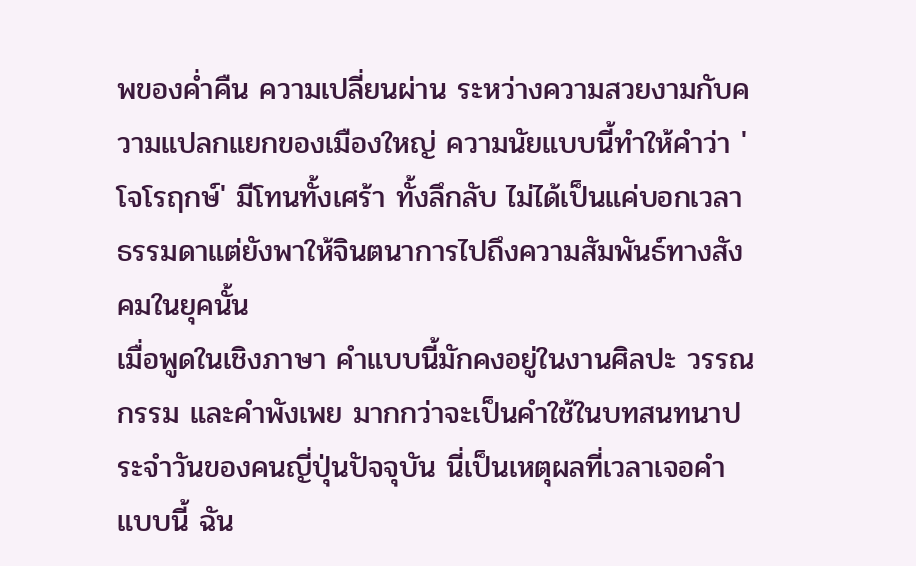พของค่ำคืน ความเปลี่ยนผ่าน ระหว่างความสวยงามกับความแปลกแยกของเมืองใหญ่ ความนัยแบบนี้ทำให้คำว่า 'โจโรฤกษ์' มีโทนทั้งเศร้า ทั้งลึกลับ ไม่ได้เป็นแค่บอกเวลาธรรมดาแต่ยังพาให้จินตนาการไปถึงความสัมพันธ์ทางสังคมในยุคนั้น
เมื่อพูดในเชิงภาษา คำแบบนี้มักคงอยู่ในงานศิลปะ วรรณกรรม และคำพังเพย มากกว่าจะเป็นคำใช้ในบทสนทนาประจำวันของคนญี่ปุ่นปัจจุบัน นี่เป็นเหตุผลที่เวลาเจอคำแบบนี้ ฉัน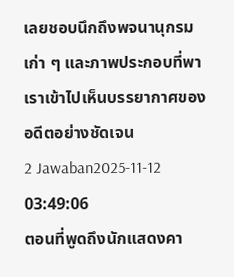เลยชอบนึกถึงพจนานุกรมเก่า ๆ และภาพประกอบที่พาเราเข้าไปเห็นบรรยากาศของอดีตอย่างชัดเจน
2 Jawaban2025-11-12 03:49:06
ตอนที่พูดถึงนักแสดงคา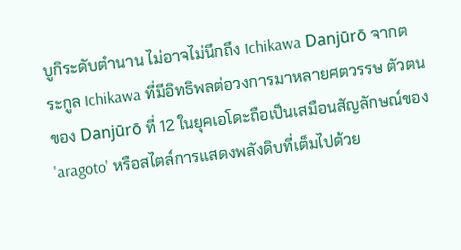บูกิระดับตำนาน ไม่อาจไม่นึกถึง Ichikawa Danjūrō จากตระกูล Ichikawa ที่มีอิทธิพลต่อวงการมาหลายศตวรรษ ตัวตนของ Danjūrō ที่ 12 ในยุคเอโดะถือเป็นเสมือนสัญลักษณ์ของ 'aragoto' หรือสไตล์การแสดงพลังดิบที่เต็มไปด้วย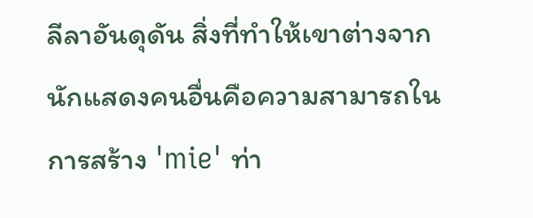ลีลาอันดุดัน สิ่งที่ทำให้เขาต่างจากนักแสดงคนอื่นคือความสามารถในการสร้าง 'mie' ท่า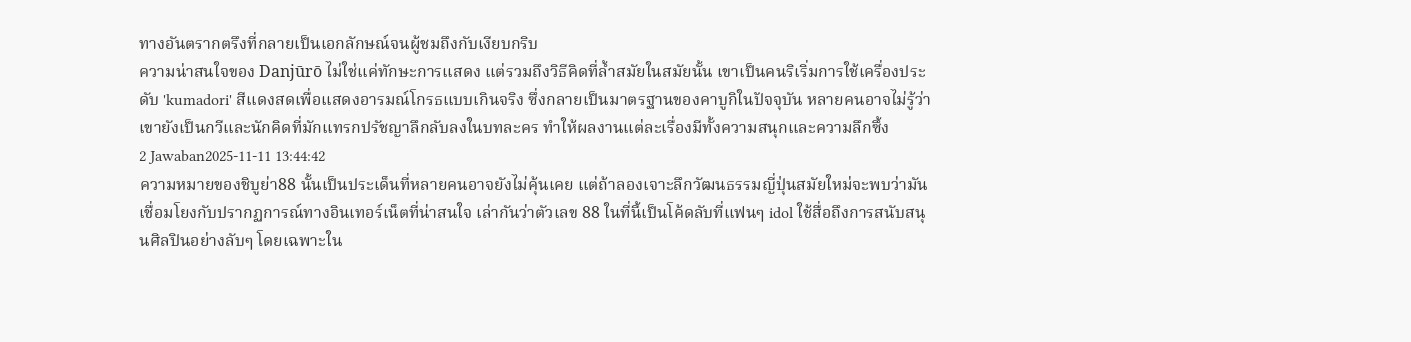ทางอันตรากตรึงที่กลายเป็นเอกลักษณ์จนผู้ชมถึงกับเงียบกริบ
ความน่าสนใจของ Danjūrō ไม่ใช่แค่ทักษะการแสดง แต่รวมถึงวิธีคิดที่ล้ำสมัยในสมัยนั้น เขาเป็นคนริเริ่มการใช้เครื่องประดับ 'kumadori' สีแดงสดเพื่อแสดงอารมณ์โกรธแบบเกินจริง ซึ่งกลายเป็นมาตรฐานของคาบูกิในปัจจุบัน หลายคนอาจไม่รู้ว่าเขายังเป็นกวีและนักคิดที่มักแทรกปรัชญาลึกลับลงในบทละคร ทำให้ผลงานแต่ละเรื่องมีทั้งความสนุกและความลึกซึ้ง
2 Jawaban2025-11-11 13:44:42
ความหมายของชิบูย่า88 นั้นเป็นประเด็นที่หลายคนอาจยังไม่คุ้นเคย แต่ถ้าลองเจาะลึกวัฒนธรรมญี่ปุ่นสมัยใหม่จะพบว่ามันเชื่อมโยงกับปรากฏการณ์ทางอินเทอร์เน็ตที่น่าสนใจ เล่ากันว่าตัวเลข 88 ในที่นี้เป็นโค้ดลับที่แฟนๆ idol ใช้สื่อถึงการสนับสนุนศิลปินอย่างลับๆ โดยเฉพาะใน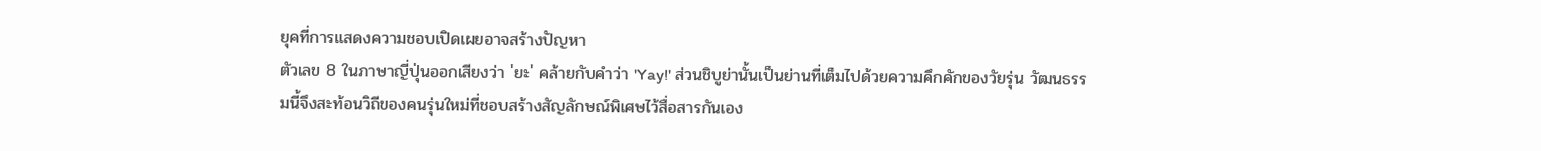ยุคที่การแสดงความชอบเปิดเผยอาจสร้างปัญหา
ตัวเลข 8 ในภาษาญี่ปุ่นออกเสียงว่า 'ยะ' คล้ายกับคำว่า 'Yay!' ส่วนชิบูย่านั้นเป็นย่านที่เต็มไปด้วยความคึกคักของวัยรุ่น วัฒนธรรมนี้จึงสะท้อนวิถีของคนรุ่นใหม่ที่ชอบสร้างสัญลักษณ์พิเศษไว้สื่อสารกันเอง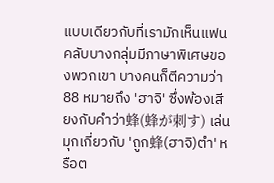แบบเดียวกับที่เรามักเห็นแฟนคลับบางกลุ่มมีภาษาพิเศษของพวกเขา บางคนก็ตีความว่า 88 หมายถึง 'ฮาจิ' ซึ่งพ้องเสียงกับคำว่า蜂(蜂が刺す) เล่นมุกเกี่ยวกับ 'ถูก蜂(ฮาจิ)ตำ' หรือต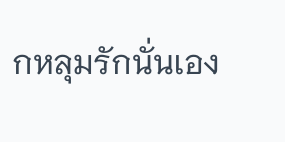กหลุมรักนั่นเอง